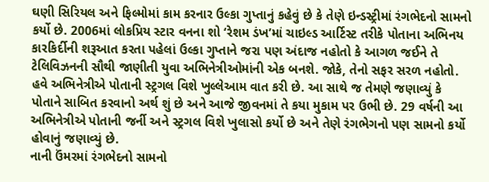ઘણી સિરિયલ અને ફિલ્મોમાં કામ કરનાર ઉલ્કા ગુપ્તાનું કહેવું છે કે તેણે ઇન્ડસ્ટ્રીમાં રંગભેદનો સામનો કર્યો છે. 2006માં લોકપ્રિય સ્ટાર વનના શો ‘રેશમ ડંખ’માં ચાઇલ્ડ આર્ટિસ્ટ તરીકે પોતાના અભિનય કારકિર્દીની શરૂઆત કરતા પહેલાં ઉલ્કા ગુપ્તાને જરા પણ અંદાજ નહોતો કે આગળ જઈને તે ટેલિવિઝનની સૌથી જાણીતી યુવા અભિનેત્રીઓમાંની એક બનશે. જોકે, તેનો સફર સરળ નહોતો. હવે અભિનેત્રીએ પોતાની સ્ટ્રગલ વિશે ખુલ્લેઆમ વાત કરી છે. આ સાથે જ તેમણે જણાવ્યું કે પોતાને સાબિત કરવાનો અર્થ શું છે અને આજે જીવનમાં તે કયા મુકામ પર ઉભી છે. 29 વર્ષની આ અભિનેત્રીએ પોતાની જર્ની અને સ્ટ્રગલ વિશે ખુલાસો કર્યો છે અને તેણે રંગભેગનો પણ સામનો કર્યો હોવાનું જણાવ્યું છે.
નાની ઉંમરમાં રંગભેદનો સામનો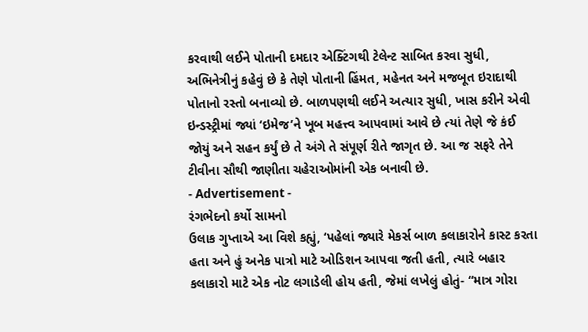કરવાથી લઈને પોતાની દમદાર એક્ટિંગથી ટેલેન્ટ સાબિત કરવા સુધી, અભિનેત્રીનું કહેવું છે કે તેણે પોતાની હિંમત, મહેનત અને મજબૂત ઇરાદાથી પોતાનો રસ્તો બનાવ્યો છે. બાળપણથી લઈને અત્યાર સુધી, ખાસ કરીને એવી ઇન્ડસ્ટ્રીમાં જ્યાં ‘ઇમેજ’ને ખૂબ મહત્ત્વ આપવામાં આવે છે ત્યાં તેણે જે કંઈ જોયું અને સહન કર્યું છે તે અંગે તે સંપૂર્ણ રીતે જાગૃત છે. આ જ સફરે તેને ટીવીના સૌથી જાણીતા ચહેરાઓમાંની એક બનાવી છે.
- Advertisement -
રંગભેદનો કર્યો સામનો
ઉલાક ગુપ્તાએ આ વિશે કહ્યું, ‘પહેલાં જ્યારે મેકર્સ બાળ કલાકારોને કાસ્ટ કરતા હતા અને હું અનેક પાત્રો માટે ઓડિશન આપવા જતી હતી, ત્યારે બહાર કલાકારો માટે એક નોટ લગાડેલી હોય હતી, જેમાં લખેલું હોતું- “માત્ર ગોરા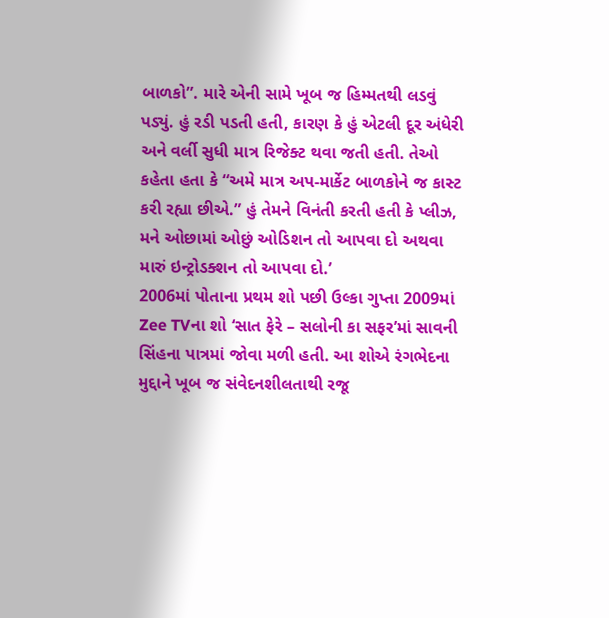બાળકો”. મારે એની સામે ખૂબ જ હિમ્મતથી લડવું પડ્યું. હું રડી પડતી હતી, કારણ કે હું એટલી દૂર અંધેરી અને વર્લી સુધી માત્ર રિજેક્ટ થવા જતી હતી. તેઓ કહેતા હતા કે “અમે માત્ર અપ-માર્કેટ બાળકોને જ કાસ્ટ કરી રહ્યા છીએ.” હું તેમને વિનંતી કરતી હતી કે પ્લીઝ, મને ઓછામાં ઓછું ઓડિશન તો આપવા દો અથવા મારું ઇન્ટ્રોડક્શન તો આપવા દો.’
2006માં પોતાના પ્રથમ શો પછી ઉલ્કા ગુપ્તા 2009માં Zee TVના શો ‘સાત ફેરે – સલોની કા સફર’માં સાવની સિંહના પાત્રમાં જોવા મળી હતી. આ શોએ રંગભેદના મુદ્દાને ખૂબ જ સંવેદનશીલતાથી રજૂ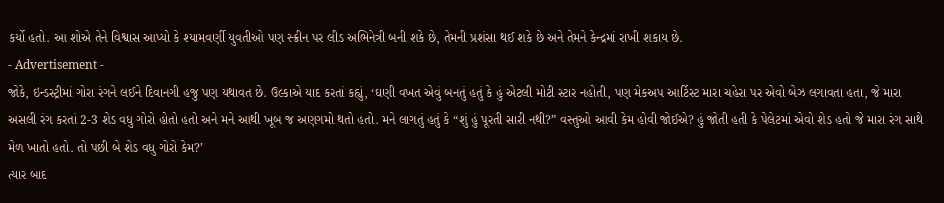કર્યો હતો. આ શોએ તેને વિશ્વાસ આપ્યો કે શ્યામવર્ણી યુવતીઓ પણ સ્ક્રીન પર લીડ અભિનેત્રી બની શકે છે, તેમની પ્રશંસા થઈ શકે છે અને તેમને કેન્દ્રમાં રાખી શકાય છે.
- Advertisement -
જોકે, ઇન્ડસ્ટ્રીમાં ગોરા રંગને લઈને દિવાનગી હજુ પણ યથાવત છે. ઉલ્કાએ યાદ કરતાં કહ્યું, ‘ઘણી વખત એવું બનતું હતું કે હું એટલી મોટી સ્ટાર નહોતી, પણ મેકઅપ આર્ટિસ્ટ મારા ચહેરા પર એવો બેઝ લગાવતા હતા, જે મારા અસલી રંગ કરતાં 2-3 શેડ વધુ ગોરો હોતો હતો અને મને આથી ખૂબ જ અણગમો થતો હતો. મને લાગતું હતું કે “શું હું પૂરતી સારી નથી?” વસ્તુઓ આવી કેમ હોવી જોઈએ? હું જોતી હતી કે પેલેટમાં એવો શેડ હતો જે મારા રંગ સાથે મેળ ખાતો હતો. તો પછી બે શેડ વધુ ગોરો કેમ?’
ત્યાર બાદ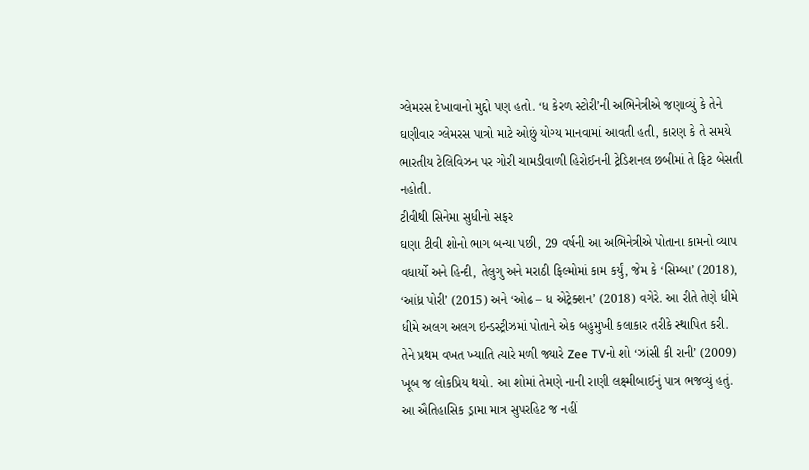ગ્લેમરસ દેખાવાનો મુદ્દો પણ હતો. ‘ધ કેરળ સ્ટોરી’ની અભિનેત્રીએ જણાવ્યું કે તેને ઘણીવાર ગ્લેમરસ પાત્રો માટે ઓછું યોગ્ય માનવામાં આવતી હતી, કારણ કે તે સમયે ભારતીય ટેલિવિઝન પર ગોરી ચામડીવાળી હિરોઈનની ટ્રેડિશનલ છબીમાં તે ફિટ બેસતી નહોતી.
ટીવીથી સિનેમા સુધીનો સફર
ઘણા ટીવી શોનો ભાગ બન્યા પછી, 29 વર્ષની આ અભિનેત્રીએ પોતાના કામનો વ્યાપ વધાર્યો અને હિન્દી, તેલુગુ અને મરાઠી ફિલ્મોમાં કામ કર્યું, જેમ કે ‘સિમ્બા’ (2018), ‘આંધ્ર પોરી’ (2015) અને ‘ઓઢ – ધ એટ્રેક્શન’ (2018) વગેરે. આ રીતે તેણે ધીમે ધીમે અલગ અલગ ઇન્ડસ્ટ્રીઝમાં પોતાને એક બહુમુખી કલાકાર તરીકે સ્થાપિત કરી.
તેને પ્રથમ વખત ખ્યાતિ ત્યારે મળી જ્યારે Zee TVનો શો ‘ઝાંસી કી રાની’ (2009) ખૂબ જ લોકપ્રિય થયો. આ શોમાં તેમણે નાની રાણી લક્ષ્મીબાઈનું પાત્ર ભજવ્યું હતું. આ ઐતિહાસિક ડ્રામા માત્ર સુપરહિટ જ નહીં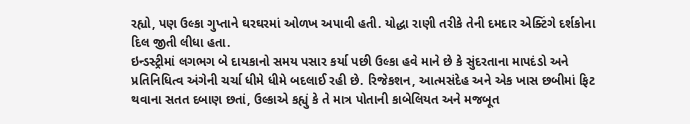રહ્યો, પણ ઉલ્કા ગુપ્તાને ઘરઘરમાં ઓળખ અપાવી હતી. યોદ્ધા રાણી તરીકે તેની દમદાર એક્ટિંગે દર્શકોના દિલ જીતી લીધા હતા.
ઇન્ડસ્ટ્રીમાં લગભગ બે દાયકાનો સમય પસાર કર્યા પછી ઉલ્કા હવે માને છે કે સુંદરતાના માપદંડો અને પ્રતિનિધિત્વ અંગેની ચર્ચા ધીમે ધીમે બદલાઈ રહી છે. રિજેકશન, આત્મસંદેહ અને એક ખાસ છબીમાં ફિટ થવાના સતત દબાણ છતાં, ઉલ્કાએ કહ્યું કે તે માત્ર પોતાની કાબેલિયત અને મજબૂત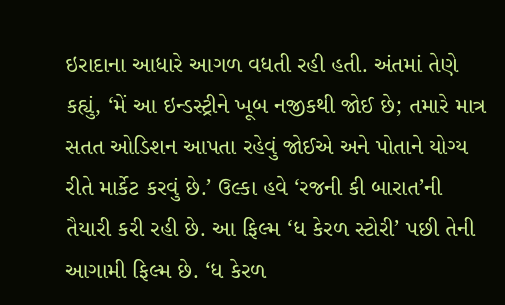ઇરાદાના આધારે આગળ વધતી રહી હતી. અંતમાં તેણે કહ્યું, ‘મેં આ ઇન્ડસ્ટ્રીને ખૂબ નજીકથી જોઈ છે; તમારે માત્ર સતત ઓડિશન આપતા રહેવું જોઈએ અને પોતાને યોગ્ય રીતે માર્કેટ કરવું છે.’ ઉલ્કા હવે ‘રજની કી બારાત’ની તૈયારી કરી રહી છે. આ ફિલ્મ ‘ધ કેરળ સ્ટોરી’ પછી તેની આગામી ફિલ્મ છે. ‘ધ કેરળ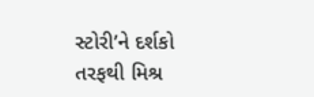સ્ટોરી’ને દર્શકો તરફથી મિશ્ર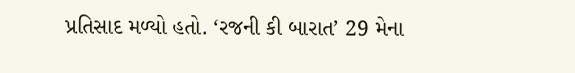પ્રતિસાદ મળ્યો હતો. ‘રજની કી બારાત’ 29 મેના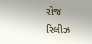રોજ રિલીઝ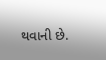થવાની છે.